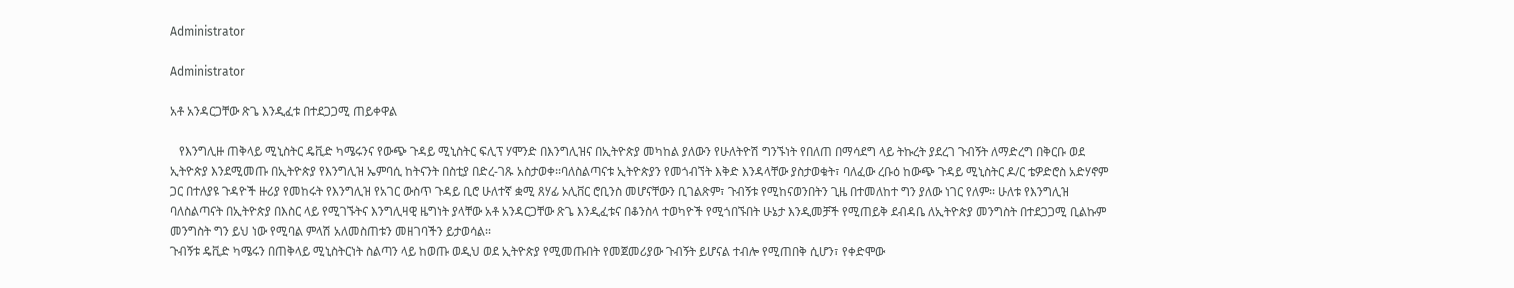Administrator

Administrator

አቶ አንዳርጋቸው ጽጌ እንዲፈቱ በተደጋጋሚ ጠይቀዋል

   የእንግሊዙ ጠቅላይ ሚኒስትር ዴቪድ ካሜሩንና የውጭ ጉዳይ ሚኒስትር ፍሊፕ ሃሞንድ በእንግሊዝና በኢትዮጵያ መካከል ያለውን የሁለትዮሽ ግንኙነት የበለጠ በማሳደግ ላይ ትኩረት ያደረገ ጉብኝት ለማድረግ በቅርቡ ወደ ኢትዮጵያ እንደሚመጡ በኢትዮጵያ የእንግሊዝ ኤምባሲ ከትናንት በስቲያ በድረ-ገጹ አስታወቀ፡፡ባለስልጣናቱ ኢትዮጵያን የመጎብኘት እቅድ እንዳላቸው ያስታወቁት፣ ባለፈው ረቡዕ ከውጭ ጉዳይ ሚኒስትር ዶ/ር ቴዎድሮስ አድሃኖም ጋር በተለያዩ ጉዳዮች ዙሪያ የመከሩት የእንግሊዝ የአገር ውስጥ ጉዳይ ቢሮ ሁለተኛ ቋሚ ጸሃፊ ኦሊቨር ሮቢንስ መሆናቸውን ቢገልጽም፣ ጉብኝቱ የሚከናወንበትን ጊዜ በተመለከተ ግን ያለው ነገር የለም፡፡ ሁለቱ የእንግሊዝ ባለስልጣናት በኢትዮጵያ በእስር ላይ የሚገኙትና እንግሊዛዊ ዜግነት ያላቸው አቶ አንዳርጋቸው ጽጌ እንዲፈቱና በቆንስላ ተወካዮች የሚጎበኙበት ሁኔታ እንዲመቻች የሚጠይቅ ደብዳቤ ለኢትዮጵያ መንግስት በተደጋጋሚ ቢልኩም መንግስት ግን ይህ ነው የሚባል ምላሽ አለመስጠቱን መዘገባችን ይታወሳል፡፡
ጉብኝቱ ዴቪድ ካሜሩን በጠቅላይ ሚኒስትርነት ስልጣን ላይ ከወጡ ወዲህ ወደ ኢትዮጵያ የሚመጡበት የመጀመሪያው ጉብኝት ይሆናል ተብሎ የሚጠበቅ ሲሆን፣ የቀድሞው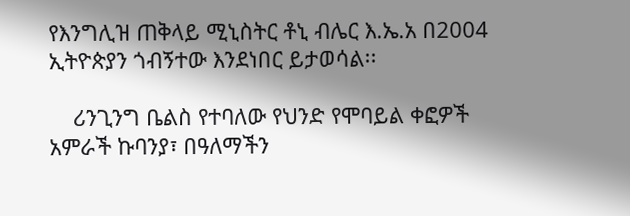የእንግሊዝ ጠቅላይ ሚኒስትር ቶኒ ብሌር እ.ኤ.አ በ2004 ኢትዮጵያን ጎብኝተው እንደነበር ይታወሳል፡፡

    ሪንጊንግ ቤልስ የተባለው የህንድ የሞባይል ቀፎዎች አምራች ኩባንያ፣ በዓለማችን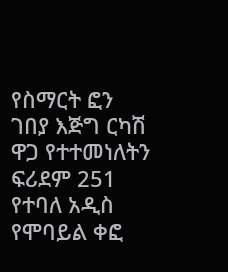የስማርት ፎን ገበያ እጅግ ርካሽ ዋጋ የተተመነለትን ፍሪደም 251 የተባለ አዲስ የሞባይል ቀፎ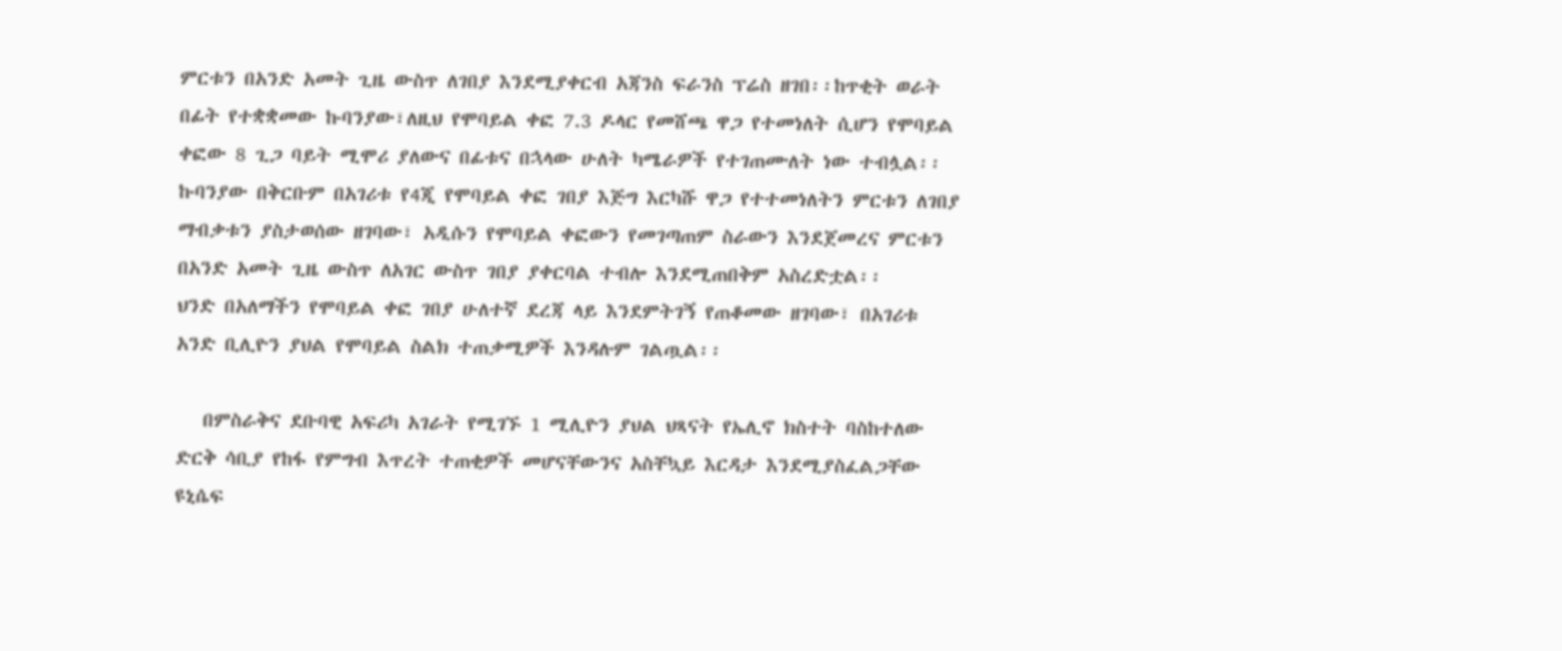ምርቱን በአንድ አመት ጊዜ ውስጥ ለገበያ እንደሚያቀርብ አጃንስ ፍራንስ ፕሬስ ዘገበ፡፡ከጥቂት ወራት በፊት የተቋቋመው ኩባንያው፣ለዚህ የሞባይል ቀፎ 7.3 ዶላር የመሸጫ ዋጋ የተመነለት ሲሆን የሞባይል ቀፎው 8 ጊጋ ባይት ሚሞሪ ያለውና በፊቱና በኋላው ሁለት ካሜራዎች የተገጠሙለት ነው ተብሏል፡፡ ኩባንያው በቅርቡም በአገሪቱ የ4ጂ የሞባይል ቀፎ ገበያ እጅግ እርካሹ ዋጋ የተተመነለትን ምርቱን ለገበያ ማብቃቱን ያስታወሰው ዘገባው፣ አዲሱን የሞባይል ቀፎውን የመገጣጠም ስራውን እንደጀመረና ምርቱን በአንድ አመት ጊዜ ውስጥ ለአገር ውስጥ ገበያ ያቀርባል ተብሎ እንደሚጠበቅም አስረድቷል፡፡
ህንድ በአለማችን የሞባይል ቀፎ ገበያ ሁለተኛ ደረጃ ላይ እንደምትገኝ የጠቆመው ዘገባው፣ በአገሪቱ አንድ ቢሊዮን ያህል የሞባይል ስልክ ተጠቃሚዎች እንዳሉም ገልጧል፡፡

   በምስራቅና ደቡባዊ አፍሪካ አገራት የሚገኙ 1 ሚሊዮን ያህል ህጻናት የኤሊኖ ክስተት ባስከተለው ድርቅ ሳቢያ የከፋ የምግብ እጥረት ተጠቂዎች መሆናቸውንና አስቸኳይ እርዳታ እንደሚያስፈልጋቸው ዩኒሴፍ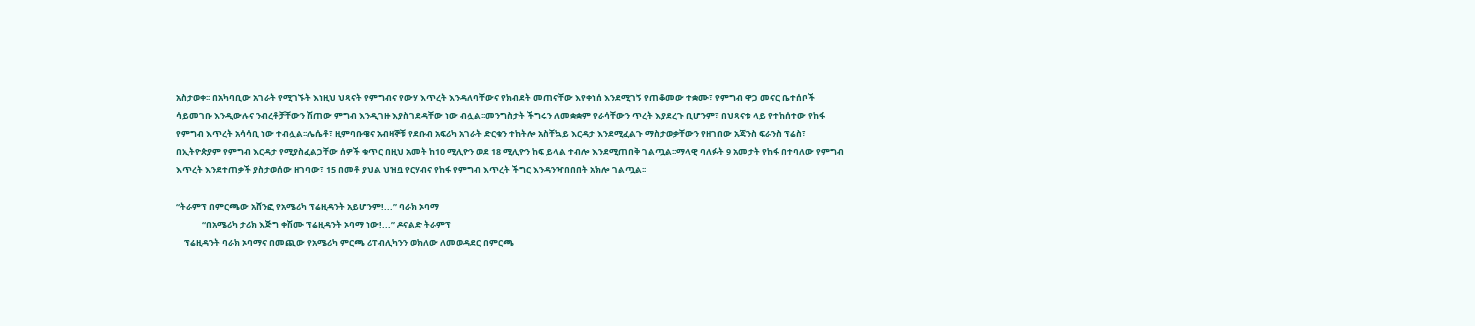አስታወቀ፡፡ በአካባቢው አገራት የሚገኙት እነዚህ ህጻናት የምግብና የውሃ እጥረት እንዳለባቸውና የክብደት መጠናቸው እየቀነሰ እንደሚገኝ የጠቆመው ተቋሙ፣ የምግብ ዋጋ መናር ቤተሰቦች ሳይመገቡ እንዲውሉና ንብረቶቻቸውን ሽጠው ምግብ እንዲገዙ እያስገደዳቸው ነው ብሏል፡፡መንግስታት ችግሩን ለመቋቋም የራሳቸውን ጥረት እያደረጉ ቢሆንም፣ በህጻናቱ ላይ የተከሰተው የከፋ የምግብ እጥረት አሳሳቢ ነው ተብሏል፡፡ሌሴቶ፣ ዚምባቡዌና አብዛኞቹ የደቡብ አፍሪካ አገራት ድርቁን ተከትሎ አስቸኳይ እርዳታ እንደሚፈልጉ ማስታወቃቸውን የዘገበው አጃንስ ፍራንስ ፕሬስ፣ በኢትዮጵያም የምግብ እርዳታ የሚያስፈልጋቸው ሰዎች ቁጥር በዚህ አመት ከ10 ሚሊዮን ወደ 18 ሚሊዮን ከፍ ይላል ተብሎ እንደሚጠበቅ ገልጧል፡፡ማላዊ ባለፉት 9 አመታት የከፋ በተባለው የምግብ እጥረት እንደተጠቃች ያስታወሰው ዘገባው፣ 15 በመቶ ያህል ህዝቧ የርሃብና የከፋ የምግብ እጥረት ችግር እንዳንዣበበበት አክሎ ገልጧል፡፡

“ትራምፕ በምርጫው አሸንፎ የአሜሪካ ፕሬዚዳንት አይሆንም!...” ባራክ ኦባማ
             “በአሜሪካ ታሪክ እጅግ ቀሽሙ ፕሬዚዳንት ኦባማ ነው!...” ዶናልድ ትራምፕ
    ፕሬዚዳንት ባራክ ኦባማና በመጪው የአሜሪካ ምርጫ ሪፐብሊካንን ወክለው ለመወዳደር በምርጫ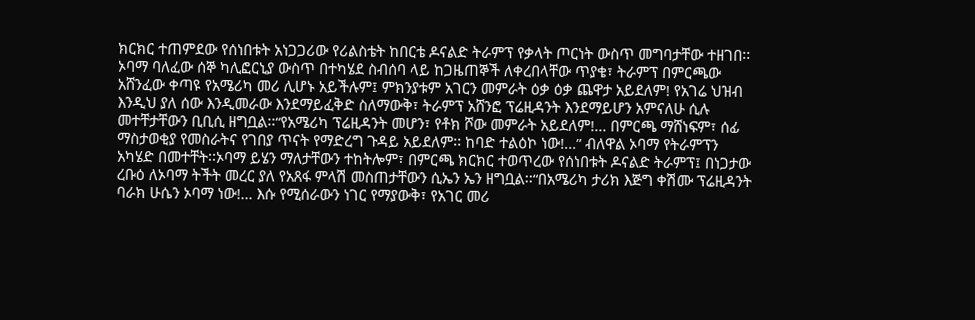ክርክር ተጠምደው የሰነበቱት አነጋጋሪው የሪልስቴት ከበርቴ ዶናልድ ትራምፕ የቃላት ጦርነት ውስጥ መግባታቸው ተዘገበ፡፡
ኦባማ ባለፈው ሰኞ ካሊፎርኒያ ውስጥ በተካሄደ ስብሰባ ላይ ከጋዜጠኞች ለቀረበላቸው ጥያቄ፣ ትራምፕ በምርጫው አሸንፈው ቀጣዩ የአሜሪካ መሪ ሊሆኑ አይችሉም፤ ምክንያቱም አገርን መምራት ዕቃ ዕቃ ጨዋታ አይደለም! የአገሬ ህዝብ እንዲህ ያለ ሰው እንዲመራው እንደማይፈቅድ ስለማውቅ፣ ትራምፕ አሸንፎ ፕሬዚዳንት እንደማይሆን አምናለሁ ሲሉ መተቸታቸውን ቢቢሲ ዘግቧል፡፡“የአሜሪካ ፕሬዚዳንት መሆን፣ የቶክ ሾው መምራት አይደለም!... በምርጫ ማሸነፍም፣ ሰፊ ማስታወቂያ የመስራትና የገበያ ጥናት የማድረግ ጉዳይ አይደለም፡፡ ከባድ ተልዕኮ ነው!...” ብለዋል ኦባማ የትራምፕን አካሄድ በመተቸት፡፡ኦባማ ይሄን ማለታቸውን ተከትሎም፣ በምርጫ ክርክር ተወጥረው የሰነበቱት ዶናልድ ትራምፕ፤ በነጋታው ረቡዕ ለኦባማ ትችት መረር ያለ የአጸፋ ምላሽ መስጠታቸውን ሲኤን ኤን ዘግቧል፡፡“በአሜሪካ ታሪክ እጅግ ቀሽሙ ፕሬዚዳንት ባራክ ሁሴን ኦባማ ነው!... እሱ የሚሰራውን ነገር የማያውቅ፣ የአገር መሪ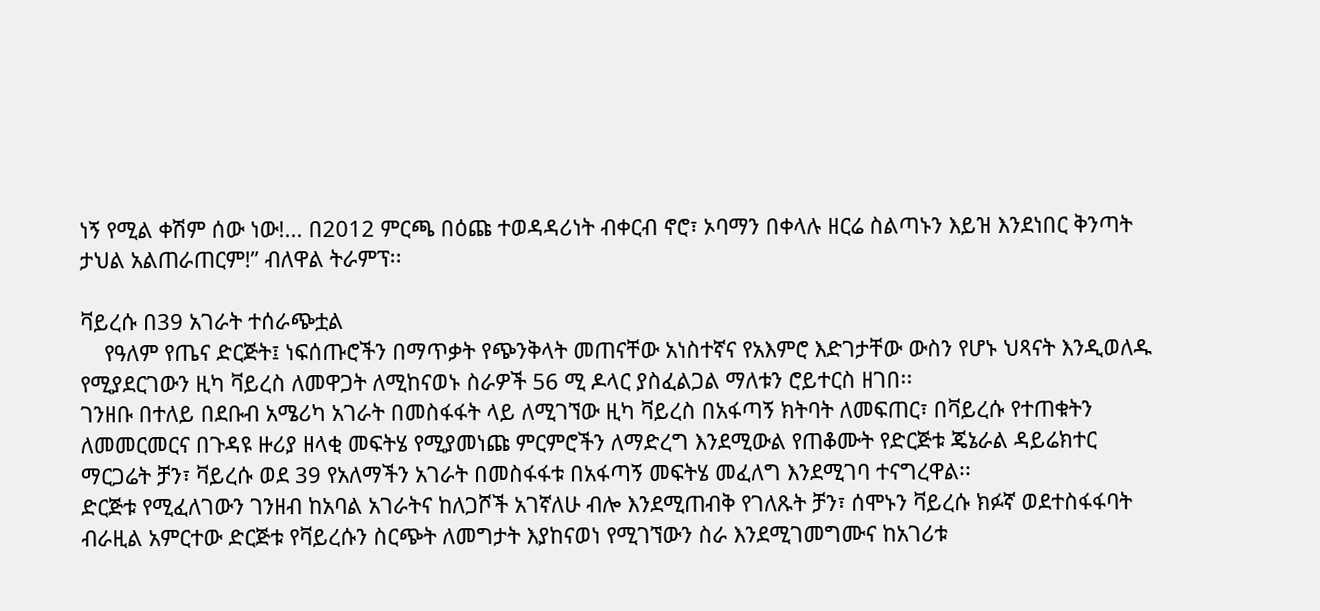ነኝ የሚል ቀሽም ሰው ነው!... በ2012 ምርጫ በዕጩ ተወዳዳሪነት ብቀርብ ኖሮ፣ ኦባማን በቀላሉ ዘርሬ ስልጣኑን እይዝ እንደነበር ቅንጣት ታህል አልጠራጠርም!” ብለዋል ትራምፕ፡፡

ቫይረሱ በ39 አገራት ተሰራጭቷል
    የዓለም የጤና ድርጅት፤ ነፍሰጡሮችን በማጥቃት የጭንቅላት መጠናቸው አነስተኛና የአእምሮ እድገታቸው ውስን የሆኑ ህጻናት እንዲወለዱ የሚያደርገውን ዚካ ቫይረስ ለመዋጋት ለሚከናወኑ ስራዎች 56 ሚ ዶላር ያስፈልጋል ማለቱን ሮይተርስ ዘገበ፡፡
ገንዘቡ በተለይ በደቡብ አሜሪካ አገራት በመስፋፋት ላይ ለሚገኘው ዚካ ቫይረስ በአፋጣኝ ክትባት ለመፍጠር፣ በቫይረሱ የተጠቁትን ለመመርመርና በጉዳዩ ዙሪያ ዘላቂ መፍትሄ የሚያመነጩ ምርምሮችን ለማድረግ እንደሚውል የጠቆሙት የድርጅቱ ጄኔራል ዳይሬክተር ማርጋሬት ቻን፣ ቫይረሱ ወደ 39 የአለማችን አገራት በመስፋፋቱ በአፋጣኝ መፍትሄ መፈለግ እንደሚገባ ተናግረዋል፡፡
ድርጅቱ የሚፈለገውን ገንዘብ ከአባል አገራትና ከለጋሾች አገኛለሁ ብሎ እንደሚጠብቅ የገለጹት ቻን፣ ሰሞኑን ቫይረሱ ክፉኛ ወደተስፋፋባት ብራዚል አምርተው ድርጅቱ የቫይረሱን ስርጭት ለመግታት እያከናወነ የሚገኘውን ስራ እንደሚገመግሙና ከአገሪቱ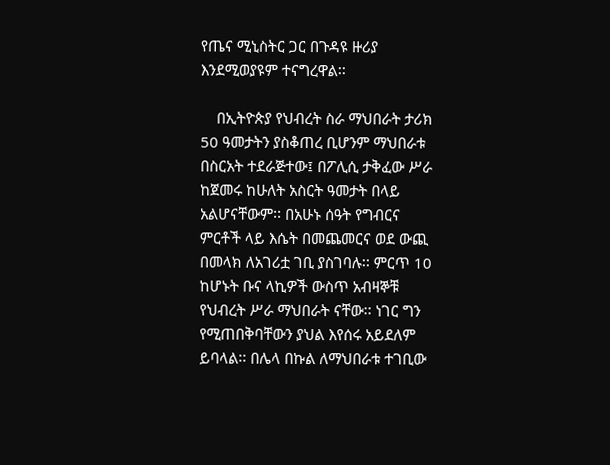የጤና ሚኒስትር ጋር በጉዳዩ ዙሪያ እንደሚወያዩም ተናግረዋል፡፡

    በኢትዮጵያ የህብረት ስራ ማህበራት ታሪክ 50 ዓመታትን ያስቆጠረ ቢሆንም ማህበራቱ በስርአት ተደራጅተው፤ በፖሊሲ ታቅፈው ሥራ ከጀመሩ ከሁለት አስርት ዓመታት በላይ አልሆናቸውም፡፡ በአሁኑ ሰዓት የግብርና ምርቶች ላይ እሴት በመጨመርና ወደ ውጪ በመላክ ለአገሪቷ ገቢ ያስገባሉ፡፡ ምርጥ 10 ከሆኑት ቡና ላኪዎች ውስጥ አብዛኞቹ የህብረት ሥራ ማህበራት ናቸው፡፡ ነገር ግን የሚጠበቅባቸውን ያህል እየሰሩ አይደለም ይባላል፡፡ በሌላ በኩል ለማህበራቱ ተገቢው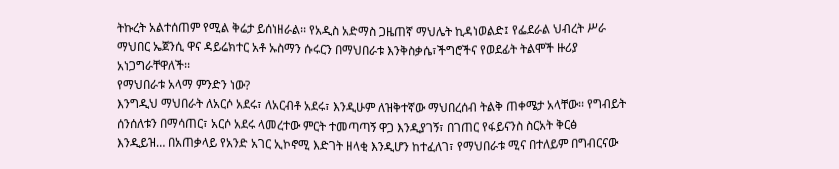ትኩረት አልተሰጠም የሚል ቅሬታ ይሰነዘራል፡፡ የአዲስ አድማስ ጋዜጠኛ ማህሌት ኪዳነወልድ፤ የፌደራል ህብረት ሥራ ማህበር ኤጀንሲ ዋና ዳይሬክተር አቶ ኡስማን ሱሩርን በማህበራቱ እንቅስቃሴ፣ችግሮችና የወደፊት ትልሞች ዙሪያ አነጋግራቸዋለች፡፡
የማህበራቱ አላማ ምንድን ነው?
እንግዲህ ማህበራት ለአርሶ አደሩ፣ ለአርብቶ አደሩ፣ እንዲሁም ለዝቅተኛው ማህበረሰብ ትልቅ ጠቀሜታ አላቸው፡፡ የግብይት ሰንሰለቱን በማሳጠር፣ አርሶ አደሩ ላመረተው ምርት ተመጣጣኝ ዋጋ እንዲያገኝ፣ በገጠር የፋይናንስ ስርአት ቅርፅ እንዲይዝ… በአጠቃላይ የአንድ አገር ኢኮኖሚ እድገት ዘላቂ እንዲሆን ከተፈለገ፣ የማህበራቱ ሚና በተለይም በግብርናው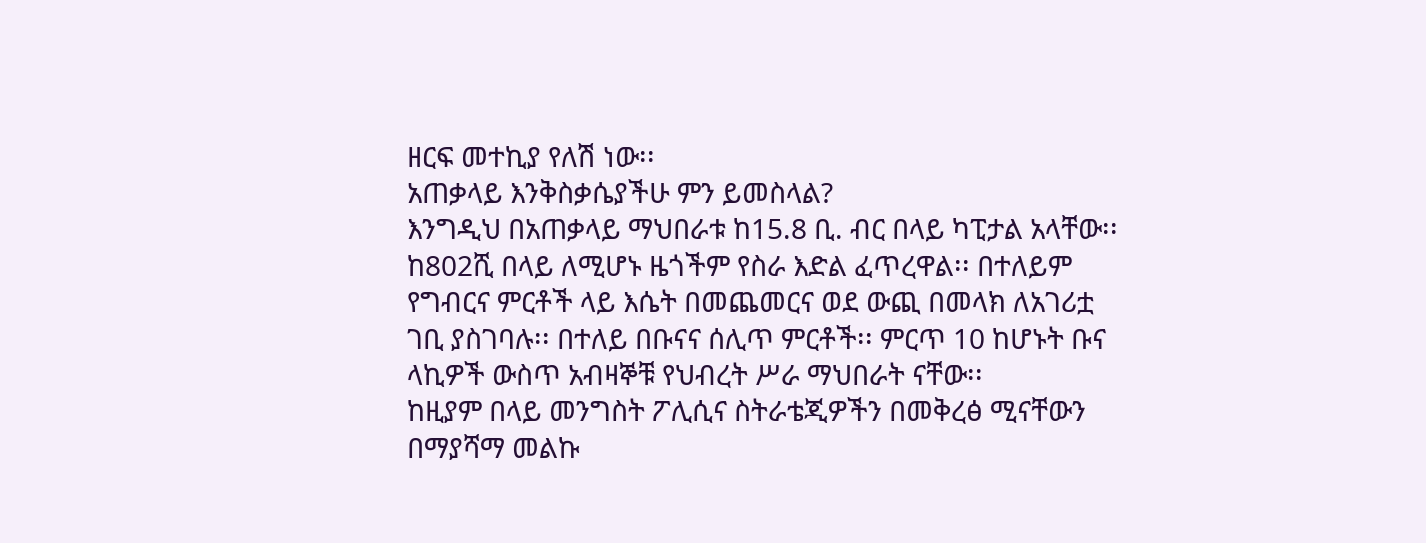ዘርፍ መተኪያ የለሽ ነው፡፡
አጠቃላይ እንቅስቃሴያችሁ ምን ይመስላል?
እንግዲህ በአጠቃላይ ማህበራቱ ከ15.8 ቢ. ብር በላይ ካፒታል አላቸው፡፡ ከ802ሺ በላይ ለሚሆኑ ዜጎችም የስራ እድል ፈጥረዋል፡፡ በተለይም የግብርና ምርቶች ላይ እሴት በመጨመርና ወደ ውጪ በመላክ ለአገሪቷ ገቢ ያስገባሉ፡፡ በተለይ በቡናና ሰሊጥ ምርቶች፡፡ ምርጥ 10 ከሆኑት ቡና ላኪዎች ውስጥ አብዛኞቹ የህብረት ሥራ ማህበራት ናቸው፡፡
ከዚያም በላይ መንግስት ፖሊሲና ስትራቴጂዎችን በመቅረፅ ሚናቸውን በማያሻማ መልኩ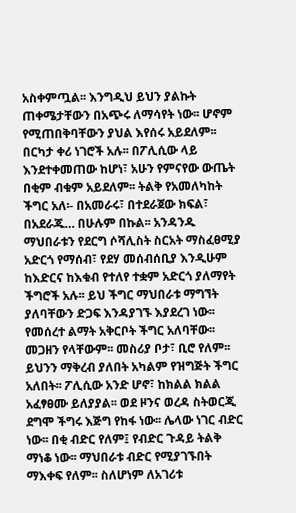አስቀምጧል፡፡ እንግዲህ ይህን ያልኩት ጠቀሜታቸውን በአጭሩ ለማሳየት ነው፡፡ ሆኖም የሚጠበቅባቸውን ያህል እየሰሩ አይደለም፡፡ በርካታ ቀሪ ነገሮች አሉ፡፡ በፖሊሲው ላይ እንደተቀመጠው ከሆነ፣ አሁን የምናየው ውጤት በቂም ብቁም አይደለም፡፡ ትልቅ የአመለካከት ችግር አለ፡- በአመራሩ፣ በተደራጀው ክፍል፣ በአደራጁ… በሁሉም በኩል፡፡ አንዳንዱ ማህበራቱን የደርግ ሶሻሊስት ስርአት ማስፈፀሚያ አድርጎ የማሰብ፣ የደሃ መሰብሰቢያ እንዲሁም ከእድርና ከእቁብ የተለየ ተቋም አድርጎ ያለማየት ችግሮች አሉ፡፡ ይህ ችግር ማህበራቱ ማግኘት ያለባቸውን ድጋፍ እንዳያገኙ እያደረገ ነው፡፡ የመሰረተ ልማት አቅርቦት ችግር አለባቸው፡፡ መጋዘን የላቸውም፡፡ መስሪያ ቦታ፣ ቢሮ የለም፡፡ ይህንን ማቅረብ ያለበት አካልም የዝግጅት ችግር አለበት፡፡ ፖሊሲው አንድ ሆኖ፣ ከክልል ክልል አፈፃፀሙ ይለያያል፡፡ ወደ ዞንና ወረዳ ስትወርጂ ደግሞ ችግሩ እጅግ የከፋ ነው፡፡ ሌላው ነገር ብድር ነው፡፡ በቂ ብድር የለም፤ የብድር ጉዳይ ትልቅ ማነቆ ነው፡፡ ማህበራቱ ብድር የሚያገኙበት ማእቀፍ የለም፡፡ ስለሆነም ለአገሪቱ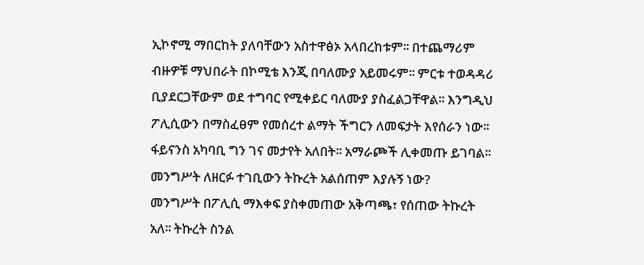ኢኮኖሚ ማበርከት ያለባቸውን አስተዋፅኦ አላበረከቱም፡፡ በተጨማሪም ብዙዎቹ ማህበራት በኮሚቴ እንጂ በባለሙያ አይመሩም፡፡ ምርቱ ተወዳዳሪ ቢያደርጋቸውም ወደ ተግባር የሚቀይር ባለሙያ ያስፈልጋቸዋል፡፡ እንግዲህ ፖሊሲውን በማስፈፀም የመሰረተ ልማት ችግርን ለመፍታት እየሰራን ነው፡፡ ፋይናንስ አካባቢ ግን ገና መታየት አለበት፡፡ አማራጮች ሊቀመጡ ይገባል፡፡
መንግሥት ለዘርፉ ተገቢውን ትኩረት አልሰጠም እያሉኝ ነው?
መንግሥት በፖሊሲ ማእቀፍ ያስቀመጠው አቅጣጫ፣ የሰጠው ትኩረት አለ፡፡ ትኩረት ስንል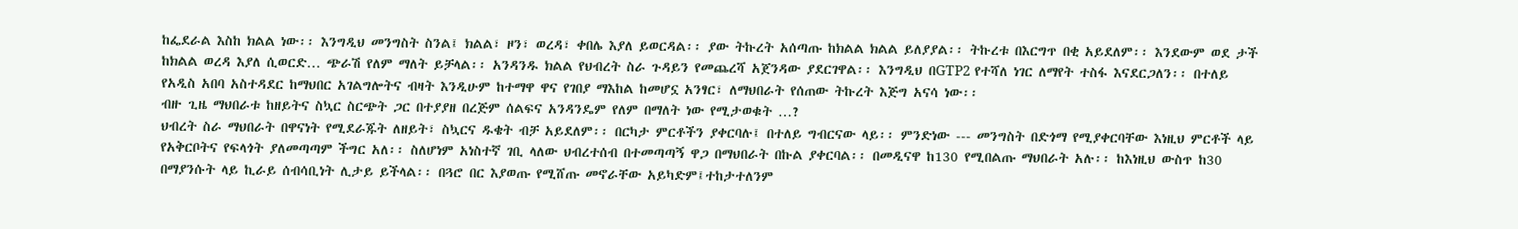ከፌደራል እስከ ክልል ነው፡፡ እንግዲህ መንግስት ስንል፤ ክልል፣ ዞን፣ ወረዳ፣ ቀበሌ እያለ ይወርዳል፡፡ ያው ትኩረት አሰጣጡ ከክልል ክልል ይለያያል፡፡ ትኩረቱ በእርግጥ በቂ አይደለም፡፡ እንደውም ወደ ታች ከክልል ወረዳ እያለ ሲወርድ… ጭራሽ የለም ማለት ይቻላል፡፡ አንዳንዱ ክልል የህብረት ስራ ጉዳይን የመጨረሻ አጀንዳው ያደርገዋል፡፡ እንግዲህ በGTP2 የተሻለ ነገር ለማየት ተስፋ እናደርጋለን፡፡ በተለይ የአዲስ አበባ አስተዳደር ከማህበር አገልግሎትና ብዛት እንዲሁም ከተማዋ ዋና የገበያ ማእከል ከመሆኗ አንፃር፣ ለማህበራት የሰጠው ትኩረት እጅግ አናሳ ነው፡፡
ብዙ ጊዜ ማህበራቱ ከዘይትና ስኳር ስርጭት ጋር በተያያዘ በረጅም ሰልፍና አንዳንዴም የለም በማለት ነው የሚታወቁት …?
ህብረት ስራ ማህበራት በዋናነት የሚደራጁት ለዘይት፣ ስኳርና ዱቄት ብቻ አይደለም፡፡ በርካታ ምርቶችን ያቀርባሉ፤ በተለይ ግብርናው ላይ፡፡ ምንድነው --- መንግስት በድጎማ የሚያቀርባቸው እነዚህ ምርቶች ላይ የአቅርቦትና የፍላጎት ያለመጣጣም ችግር አለ፡፡ ስለሆነም አነስተኛ ገቢ ላለው ህብረተሰብ በተመጣጣኝ ዋጋ በማህበራት በኩል ያቀርባል፡፡ በመዲናዋ ከ130 የሚበልጡ ማህበራት አሉ፡፡ ከእነዚህ ውስጥ ከ30 በማያንሱት ላይ ኪራይ ሰብሳቢነት ሊታይ ይችላል፡፡ በጓሮ በር እያወጡ የሚሸጡ መኖራቸው አይካድም፤ተከታተለንም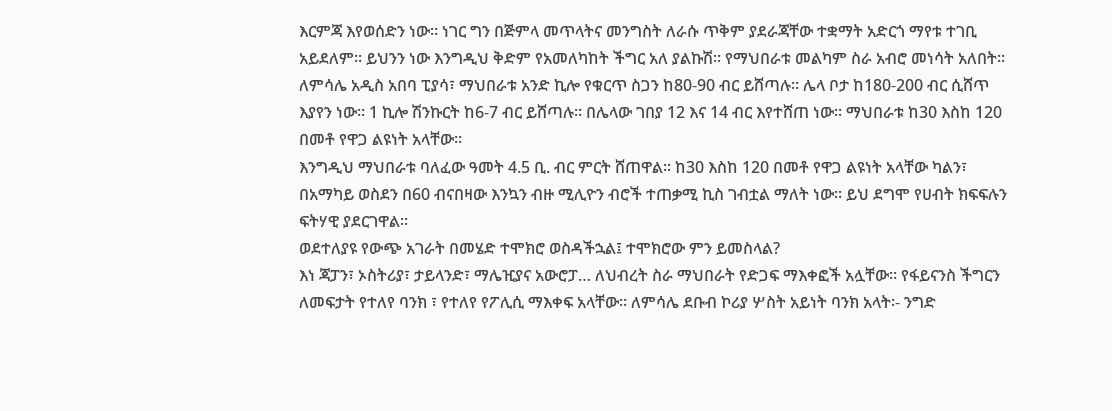እርምጃ እየወሰድን ነው፡፡ ነገር ግን በጅምላ መጥላትና መንግስት ለራሱ ጥቅም ያደራጃቸው ተቋማት አድርጎ ማየቱ ተገቢ አይደለም፡፡ ይህንን ነው እንግዲህ ቅድም የአመለካከት ችግር አለ ያልኩሽ፡፡ የማህበራቱ መልካም ስራ አብሮ መነሳት አለበት፡፡ ለምሳሌ አዲስ አበባ ፒያሳ፣ ማህበራቱ አንድ ኪሎ የቁርጥ ስጋን ከ80-90 ብር ይሸጣሉ፡፡ ሌላ ቦታ ከ180-200 ብር ሲሸጥ እያየን ነው፡፡ 1 ኪሎ ሽንኩርት ከ6-7 ብር ይሸጣሉ፡፡ በሌላው ገበያ 12 እና 14 ብር እየተሸጠ ነው፡፡ ማህበራቱ ከ30 እስከ 120 በመቶ የዋጋ ልዩነት አላቸው፡፡
እንግዲህ ማህበራቱ ባለፈው ዓመት 4.5 ቢ. ብር ምርት ሸጠዋል፡፡ ከ30 እስከ 120 በመቶ የዋጋ ልዩነት አላቸው ካልን፣ በአማካይ ወስደን በ60 ብናበዛው እንኳን ብዙ ሚሊዮን ብሮች ተጠቃሚ ኪስ ገብቷል ማለት ነው፡፡ ይህ ደግሞ የሀብት ክፍፍሉን ፍትሃዊ ያደርገዋል፡፡
ወደተለያዩ የውጭ አገራት በመሄድ ተሞክሮ ወስዳችኋል፤ ተሞክሮው ምን ይመስላል?
እነ ጃፓን፣ ኦስትሪያ፣ ታይላንድ፣ ማሌዢያና አውሮፓ… ለህብረት ስራ ማህበራት የድጋፍ ማእቀፎች አሏቸው፡፡ የፋይናንስ ችግርን ለመፍታት የተለየ ባንክ ፣ የተለየ የፖሊሲ ማእቀፍ አላቸው፡፡ ለምሳሌ ደቡብ ኮሪያ ሦስት አይነት ባንክ አላት፡- ንግድ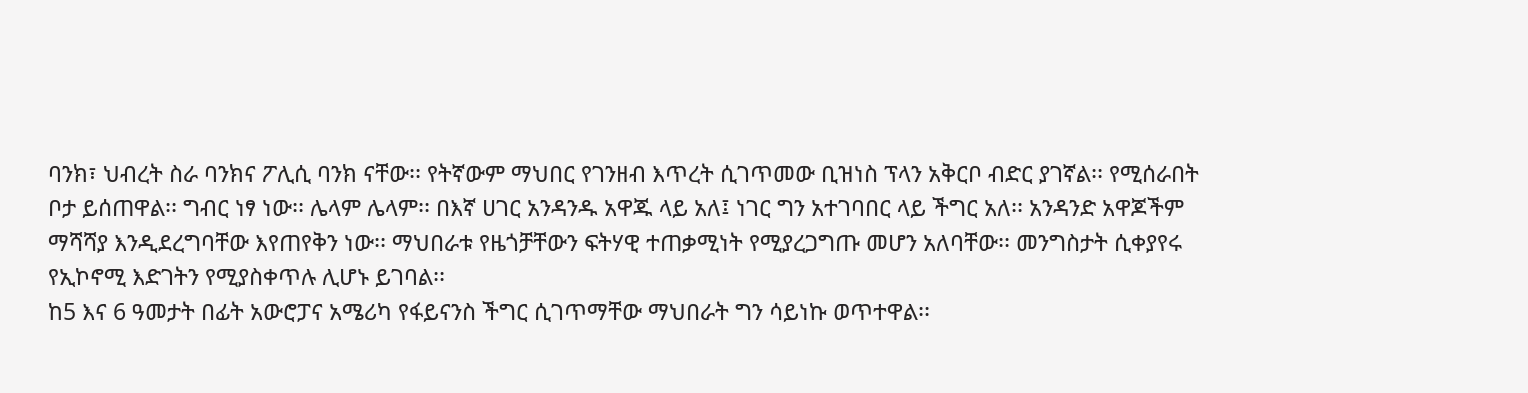ባንክ፣ ህብረት ስራ ባንክና ፖሊሲ ባንክ ናቸው፡፡ የትኛውም ማህበር የገንዘብ እጥረት ሲገጥመው ቢዝነስ ፕላን አቅርቦ ብድር ያገኛል፡፡ የሚሰራበት ቦታ ይሰጠዋል፡፡ ግብር ነፃ ነው፡፡ ሌላም ሌላም፡፡ በእኛ ሀገር አንዳንዱ አዋጁ ላይ አለ፤ ነገር ግን አተገባበር ላይ ችግር አለ፡፡ አንዳንድ አዋጆችም ማሻሻያ እንዲደረግባቸው እየጠየቅን ነው፡፡ ማህበራቱ የዜጎቻቸውን ፍትሃዊ ተጠቃሚነት የሚያረጋግጡ መሆን አለባቸው፡፡ መንግስታት ሲቀያየሩ የኢኮኖሚ እድገትን የሚያስቀጥሉ ሊሆኑ ይገባል፡፡
ከ5 እና 6 ዓመታት በፊት አውሮፓና አሜሪካ የፋይናንስ ችግር ሲገጥማቸው ማህበራት ግን ሳይነኩ ወጥተዋል፡፡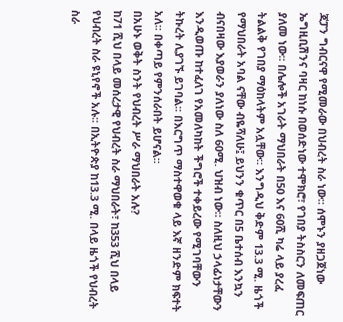ጃፓን ግብርናዋ የሚመራው በህብረት ስራ ነው፡፡ ሰሞኑን ያዘጋጀነው ኤግዚቢሽንና ባዛር ከነሱ በወሰድነው ተሞክሮ፣ የገበያ ትስስርን ለመፍጠር ያለመ ነው፡፡ በሌሎች አገራት ማህበራት በ50 እና 60ሺ ካሬ ላይ ያረፈ ትልልቅ የገበያ ማዕከላትም አሏቸው፡፡ እንግዲህ ቅድም 13.3 ሚ. ዜጎች የማህበራት አባል ናቸው ብዬሻለሁ፤ ይህንን ቁጥር በ5 ቤተሰብ እንኳን ብናበዛው እያወራን ያለነው ስለ 60ሚ. ህዝብ ነው፡፡ ስለዚህ ኃላፊነታቸውን እንዲወጡ ከተፈለገ የአመለካከት ችግሮች ተቀይረው የሚገባቸውን ትኩረት ሊያገኙ ይገባል፡፡ በእርግጥ ማስተዋወቁ ላይ እኛ ዘንድም ክፍተት አለ፡፡ በቀጣይ የምንሰራበት ይሆናል፡፡
በአሁኑ ወቅት ስንት የህብረት ሥራ ማህበራት አሉ?
ከ71 ሺህ በላይ መሰረታዊ የህብረት ስራ ማህበራት፣ ከ353 ሺህ በላይ የህብረት ስራ ዩኒየኖች አሉ፡፡ በኢትዮጵያ ከ13.3 ሚ. በላይ ዜጎች የህብረት ስራ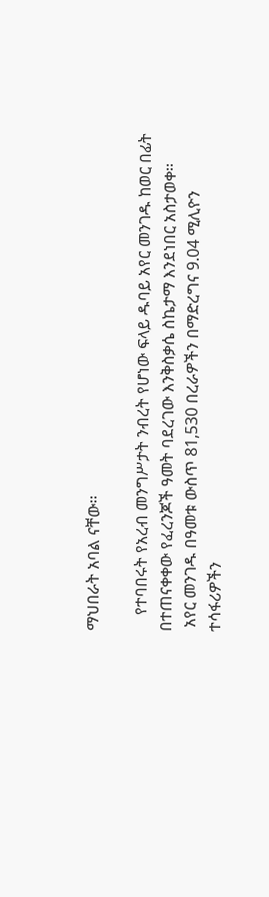ማህበራት አባል ናቸው፡፡

    የተባበሩት የአረብ መንግሥታት ንብረት የሆነው ፍላይ ዱባይ አየር መንገዱ ከወር በፊት በተጠናቀቀው የፈረንጆች ዓመት ባደረገው እንቅስቃሴ ስኬታማ እንደነበር አስታወቀ፡፡
 አየር መንገዱ በዓመቱ ውስጥ 81,530 በረራዎችን በማድረግና 9.04 ሚሊዮን ተሳፋሪዎችን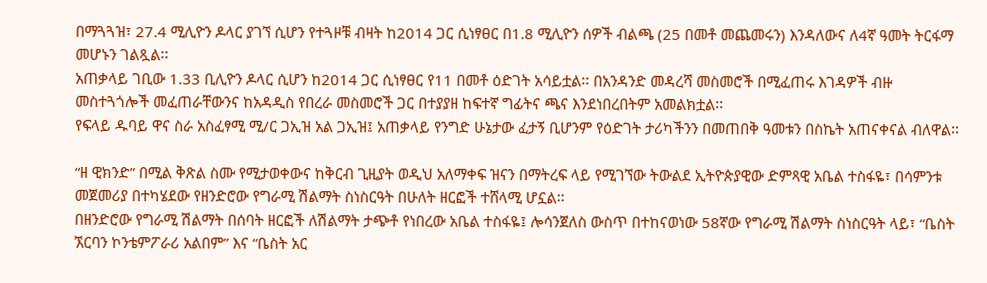በማጓጓዝ፣ 27.4 ሚሊዮን ዶላር ያገኘ ሲሆን የተጓዞቹ ብዛት ከ2014 ጋር ሲነፃፀር በ1.8 ሚሊዮን ሰዎች ብልጫ (25 በመቶ መጨመሩን) እንዳለውና ለ4ኛ ዓመት ትርፋማ መሆኑን ገልጿል፡፡
አጠቃላይ ገቢው 1.33 ቢሊዮን ዶላር ሲሆን ከ2014 ጋር ሲነፃፀር የ11 በመቶ ዕድገት አሳይቷል፡፡ በአንዳንድ መዳረሻ መስመሮች በሚፈጠሩ እገዳዎች ብዙ መስተጓጎሎች መፈጠራቸውንና ከአዳዲስ የበረራ መስመሮች ጋር በተያያዘ ከፍተኛ ግፊትና ጫና እንደነበረበትም አመልክቷል፡፡
የፍላይ ዱባይ ዋና ስራ አስፈፃሚ ሚ/ር ጋኢዝ አል ጋኢዝ፤ አጠቃላይ የንግድ ሁኔታው ፈታኝ ቢሆንም የዕድገት ታሪካችንን በመጠበቅ ዓመቱን በስኬት አጠናቀናል ብለዋል፡፡

“ዘ ዊክንድ” በሚል ቅጽል ስሙ የሚታወቀውና ከቅርብ ጊዚያት ወዲህ አለማቀፍ ዝናን በማትረፍ ላይ የሚገኘው ትውልደ ኢትዮጵያዊው ድምጻዊ አቤል ተስፋዬ፣ በሳምንቱ መጀመሪያ በተካሄደው የዘንድሮው የግራሚ ሽልማት ስነስርዓት በሁለት ዘርፎች ተሸላሚ ሆኗል፡፡
በዘንድሮው የግራሚ ሽልማት በሰባት ዘርፎች ለሽልማት ታጭቶ የነበረው አቤል ተስፋዬ፤ ሎሳንጀለስ ውስጥ በተከናወነው 58ኛው የግራሚ ሽልማት ስነስርዓት ላይ፣ “ቤስት ኧርባን ኮንቴምፖራሪ አልበም” እና “ቤስት አር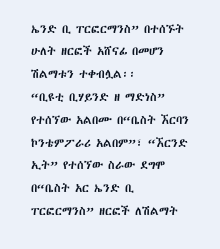ኤንድ ቢ ፐርፎርማንስ” በተሰኙት ሁለት ዘርፎች አሸናፊ በመሆን ሽልማቱን ተቀብሏል፡፡
“ቢዩቲ ቢሃይንድ ዘ ማድነስ” የተሰኘው አልበሙ በ“ቤስት ኧርባን ኮንቴምፖራሪ አልበም”፣ “ኧርንድ ኢት” የተሰኘው ስራው ደግሞ  በ“ቤስት አር ኤንድ ቢ ፐርፎርማንስ” ዘርፎች ለሽልማት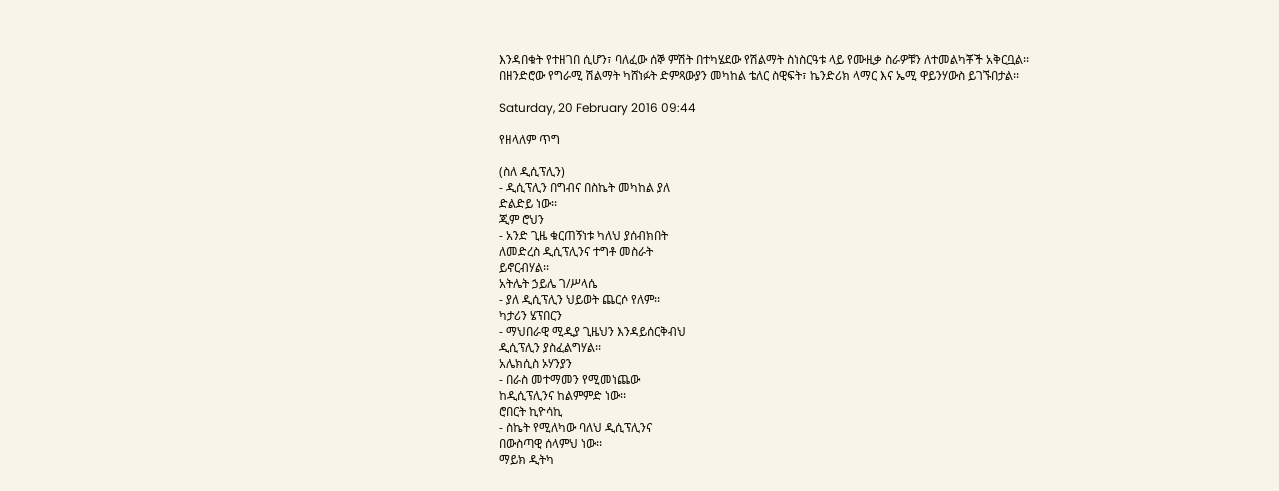እንዳበቁት የተዘገበ ሲሆን፣ ባለፈው ሰኞ ምሽት በተካሄደው የሽልማት ስነስርዓቱ ላይ የሙዚቃ ስራዎቹን ለተመልካቾች አቅርቧል፡፡
በዘንድሮው የግራሚ ሽልማት ካሸነፉት ድምጻውያን መካከል ቴለር ስዊፍት፣ ኬንድሪክ ላማር እና ኤሚ ዋይንሃውስ ይገኙበታል፡፡

Saturday, 20 February 2016 09:44

የዘላለም ጥግ

(ስለ ዲሲፕሊን)
- ዲሲፕሊን በግብና በስኬት መካከል ያለ
ድልድይ ነው፡፡
ጂም ሮህን
- አንድ ጊዜ ቁርጠኝነቱ ካለህ ያሰብክበት
ለመድረስ ዲሲፕሊንና ተግቶ መስራት
ይኖርብሃል፡፡
አትሌት ኃይሌ ገ/ሥላሴ
- ያለ ዲሲፕሊን ህይወት ጨርሶ የለም፡፡
ካታሪን ሄፕበርን
- ማህበራዊ ሚዲያ ጊዜህን እንዳይሰርቅብህ
ዲሲፕሊን ያስፈልግሃል፡፡
አሌክሲስ ኦሃንያን
- በራስ መተማመን የሚመነጨው
ከዲሲፕሊንና ከልምምድ ነው፡፡
ሮበርት ኪዮሳኪ
- ስኬት የሚለካው ባለህ ዲሲፕሊንና
በውስጣዊ ሰላምህ ነው፡፡
ማይክ ዲትካ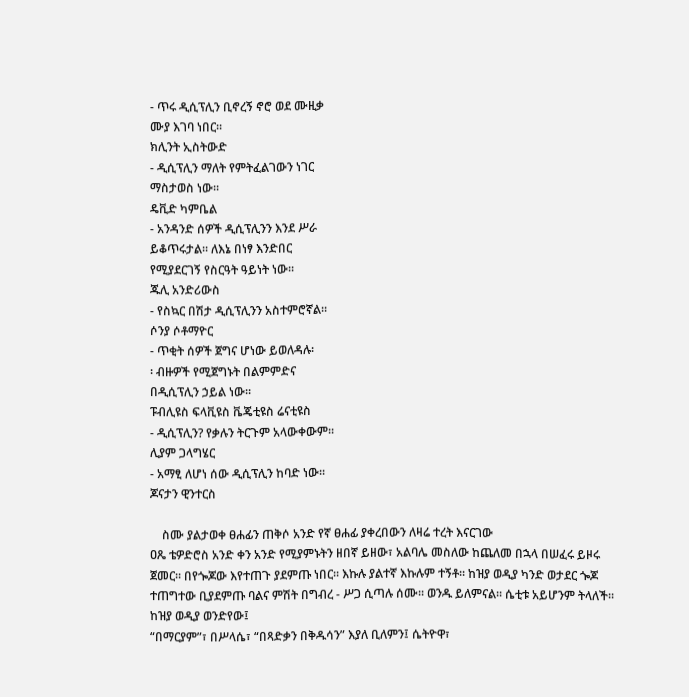- ጥሩ ዲሲፕሊን ቢኖረኝ ኖሮ ወደ ሙዚቃ
ሙያ እገባ ነበር፡፡
ክሊንት ኢስትውድ
- ዲሲፕሊን ማለት የምትፈልገውን ነገር
ማስታወስ ነው፡፡
ዴቪድ ካምቤል
- አንዳንድ ሰዎች ዲሲፕሊንን እንደ ሥራ
ይቆጥሩታል፡፡ ለእኔ በነፃ እንድበር
የሚያደርገኝ የስርዓት ዓይነት ነው፡፡
ጁሊ አንድሪውስ
- የስኳር በሽታ ዲሲፕሊንን አስተምሮኛል፡፡
ሶንያ ሶቶማዮር
- ጥቂት ሰዎች ጀግና ሆነው ይወለዳሉ፡
፡ ብዙዎች የሚጀግኑት በልምምድና
በዲሲፕሊን ኃይል ነው፡፡
ፑብሊዩስ ፍላቪዩስ ቬጄቲዩስ ሬናቲዩስ
- ዲሲፕሊን? የቃሉን ትርጉም አላውቀውም፡፡
ሊያም ጋላግሄር
- አማፂ ለሆነ ሰው ዲሲፕሊን ከባድ ነው፡፡
ጆናታን ዊንተርስ

    ስሙ ያልታወቀ ፀሐፊን ጠቅሶ አንድ የኛ ፀሐፊ ያቀረበውን ለዛሬ ተረት እናርገው
ዐጼ ቴዎድሮስ አንድ ቀን አንድ የሚያምኑትን ዘበኛ ይዘው፣ አልባሌ መስለው ከጨለመ በኋላ በሠፈሩ ይዞሩ ጀመር፡፡ በየጐጆው እየተጠጉ ያደምጡ ነበር፡፡ እኩሉ ያልተኛ እኩሉም ተኝቶ፡፡ ከዝያ ወዲያ ካንድ ወታደር ጐጆ ተጠግተው ቢያደምጡ ባልና ምሽት በግብረ - ሥጋ ሲጣሉ ሰሙ፡፡ ወንዱ ይለምናል፡፡ ሴቲቱ አይሆንም ትላለች፡፡ ከዝያ ወዲያ ወንድየው፤
“በማርያም”፣ በሥላሴ፣ “በጻድቃን በቅዱሳን” እያለ ቢለምን፤ ሴትዮዋ፣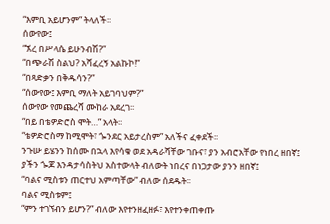“እምቢ አይሆንም” ትላለች፡፡
ሰውየው፤
“ኧረ በሥላሴ ይሁንብሽ?”
“በጭራሽ ስልህ? አሻፈረኝ አልኩኮ!”
“በጻድቃን በቅዱሳን?”
“ሰውየው፤ እምቢ ማለት አይገባህም?”
ሰውየው የመጨረሻ ሙከራ አደረገ፡፡
“በይ በቴዎድሮስ ሞት…” አላት፡፡
“ቴዎድሮስማ ከሚሞት፣ ጐንደር አይታረስም” አለችና ፈቀደች፡፡
ንጉሡ ይሄንን ከሰሙ በኋላ እየሳቁ ወደ አዳራሻቸው ገቡና፣ ያን አብሮአቸው የነበረ ዘበኛ፤ ያችን ጐጆ እንዳታሳስትህ አስተውላት ብለውት ነበረና በነጋታው ያንን ዘበኛ፤
“ባልና ሚስቱን ጠርተህ አምጣቸው” ብለው ሰደዱት፡፡
ባልና ሚስቱም፤
“ምን ተገኘብን ይሆን?” ብለው እየተንዘፈዘፉ፣ እየተንቀጠቀጡ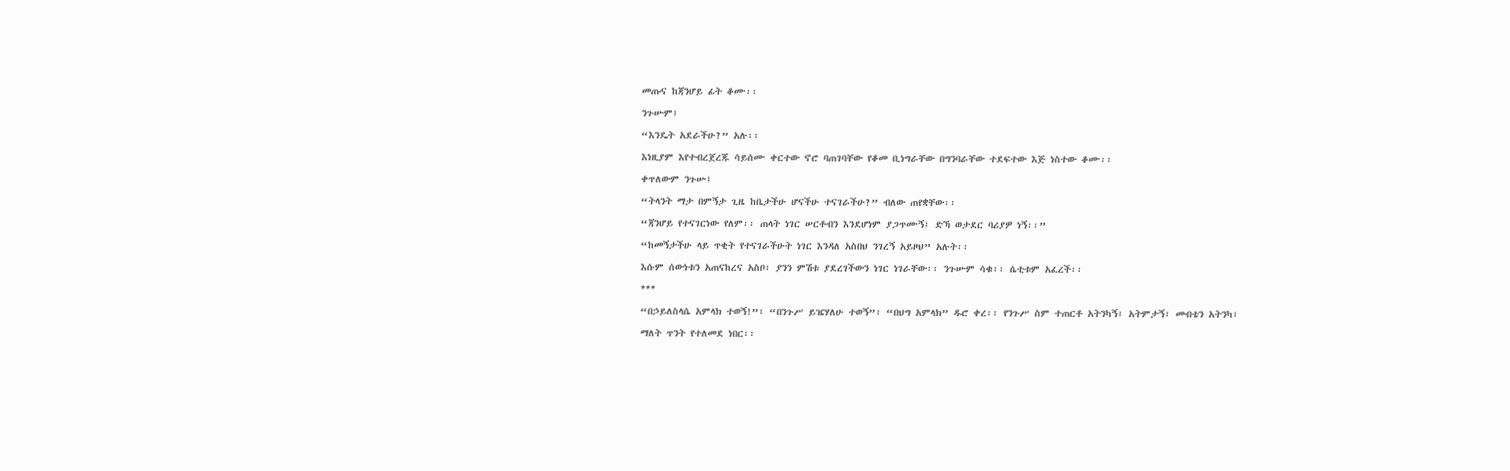መጡና ከጃንሆይ ፊት ቆሙ፡፡
ንጉሡም፤
“እንዴት አደራችሁ?” አሉ፡፡
እነዚያም እየተብረጀረጁ ሳይሰሙ ቀርተው ኖሮ ባጠገባቸው የቆመ ቢነግራቸው በግንባራቸው ተደፍተው እጅ ነስተው ቆሙ፡፡
ቀጥለውም ንጉሡ፤
“ትላንት ማታ በምኝታ ጊዜ ከቤታችሁ ሆናችሁ ተናገራችሁ?” ብለው ጠየቋቸው፡፡
“ጃንሆይ የተናገርነው የለም፡፡ ጠላት ነገር ሠርቶብን እንደሆነም ያጋጥሙኝ፤ ድኻ ወታደር ባሪያዎ ነኝ፡፡”
“ከመኝታችሁ ላይ ጥቂት የተናገራችሁት ነገር እንዳለ አስበህ ንገረኝ አይዞህ” አሉት፡፡
እሱም ሰውነቱን አጠናከረና አስቦ፣ ያንን ምሽቱ ያደረገችውን ነገር ነገራቸው፡፡ ንጉሡም ሳቁ፡፡ ሴቲቱም አፈረች፡፡
***
“በኃይለስላሴ አምላክ ተወኝ!”፣ “በንጉሥ ይዤሃለሁ ተወኝ”፣ “በህግ አምላክ” ዱሮ ቀረ፡፡ የንጉሥ ስም ተጠርቶ አትንካኝ፣ አትምታኝ፣ መብቴን አትንካ፣ ማለት ጥንት የተለመደ ነበር፡፡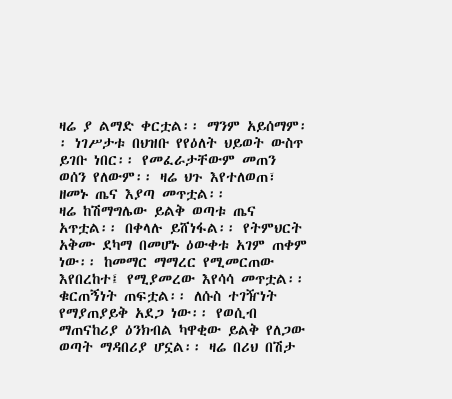ዛሬ ያ ልማድ ቀርቷል፡፡ ማንም አይሰማም፡፡ ነገሥታቱ በህዝቡ የየዕለት ህይወት ውስጥ ይገቡ ነበር፡፡ የመፈራታቸውም መጠን ወሰን የለውም፡፡ ዛሬ ህጉ እየተለወጠ፣ ዘመኑ ጤና እያጣ መጥቷል፡፡
ዛሬ ከሽማግሌው ይልቅ ወጣቱ ጤና አጥቷል፡፡ በቀላሉ ይሸነፋል፡፡ የትምህርት አቅሙ ደካማ በመሆኑ ዕውቀቱ አገም ጠቀም ነው፡፡ ከመማር ማማረር የሚመርጠው እየበረከተ፤ የሚያመረው እየሳሳ መጥቷል፡፡ ቁርጠኝነት ጠፍቷል፡፡ ለሱስ ተገዥነት የማያጠያይቅ አደጋ ነው፡፡ የወሲብ ማጠናከሪያ ዕንክብል ካዋቂው ይልቅ የለጋው ወጣት ማዳበሪያ ሆኗል፡፡ ዛሬ በሪህ በሽታ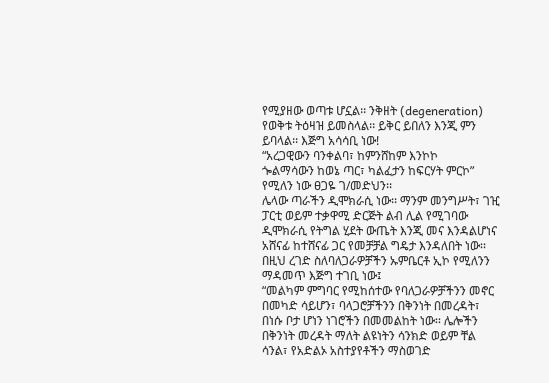የሚያዘው ወጣቱ ሆኗል፡፡ ንቅዘት (degeneration)  የወቅቱ ትዕዛዝ ይመስላል፡፡ ይቅር ይበለን እንጂ ምን ይባላል፡፡ እጅግ አሳሳቢ ነው!
“አረጋዊውን ባንቀልባ፣ ከምንሸከም እንኮኮ
ጐልማሳውን ከወኔ ጣር፣ ካልፈታን ከፍርሃት ምርኮ” የሚለን ነው ፀጋዬ ገ/መድህን፡፡
ሌላው ጣራችን ዲሞክራሲ ነው፡፡ ማንም መንግሥት፣ ገዢ ፓርቲ ወይም ተቃዋሚ ድርጅት ልብ ሊል የሚገባው ዲሞክራሲ የትግል ሂደት ውጤት እንጂ መና እንዳልሆነና አሸናፊ ከተሸናፊ ጋር የመቻቻል ግዴታ እንዳለበት ነው፡፡ በዚህ ረገድ ስለባለጋራዎቻችን ኡምቤርቶ ኢኮ የሚለንን ማዳመጥ እጅግ ተገቢ ነው፤
“መልካም ምግባር የሚከሰተው የባለጋራዎቻችንን መኖር በመካድ ሳይሆን፣ ባላጋሮቻችንን በቅንነት በመረዳት፣ በነሱ ቦታ ሆነን ነገሮችን በመመልከት ነው፡፡ ሌሎችን በቅንነት መረዳት ማለት ልዩነትን ሳንክድ ወይም ቸል ሳንል፣ የአድልኦ አስተያየቶችን ማስወገድ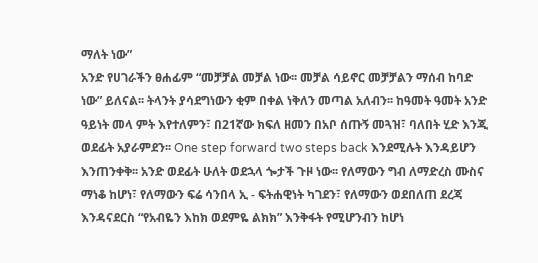ማለት ነው”
አንድ የሀገራችን ፀሐፊም “መቻቻል መቻል ነው፡፡ መቻል ሳይኖር መቻቻልን ማሰብ ከባድ ነው” ይለናል፡፡ ትላንት ያሳደግነውን ቂም በቀል ነቅለን መጣል አለብን፡፡ ከዓመት ዓመት አንድ ዓይነት መላ ምት እየተለምን፣ በ21ኛው ክፍለ ዘመን በአቦ ሰጡኝ መጓዝ፣ ባለበት ሂድ እንጂ ወደፊት አያራምደን፡፡ One step forward two steps back እንደሚሉት እንዳይሆን እንጠንቀቅ፡፡ አንድ ወደፊት ሁለት ወደኋላ ጐታች ጉዞ ነው፡፡ የለማውን ግብ ለማድረስ ሙስና ማነቆ ከሆነ፣ የለማውን ፍሬ ሳንበላ ኢ - ፍትሐዊነት ካገደን፣ የለማውን ወደበለጠ ደረጃ እንዳናደርስ “የአብዬን እከክ ወደምዬ ልክክ” እንቅፋት የሚሆንብን ከሆነ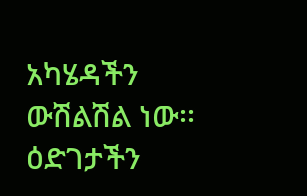አካሄዳችን ውሽልሽል ነው፡፡ ዕድገታችን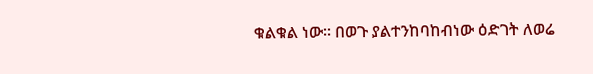ቁልቁል ነው፡፡ በወጉ ያልተንከባከብነው ዕድገት ለወሬ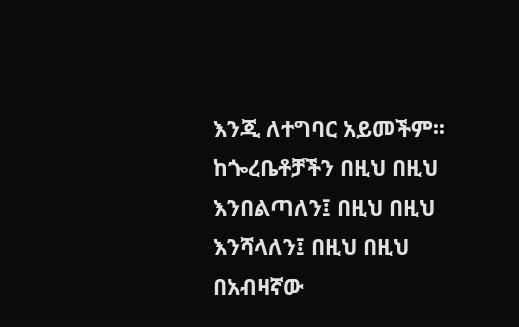እንጂ ለተግባር አይመችም፡፡ ከጐረቤቶቻችን በዚህ በዚህ እንበልጣለን፤ በዚህ በዚህ እንሻላለን፤ በዚህ በዚህ በአብዛኛው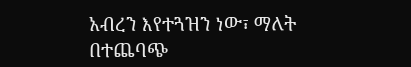አብረን እየተጓዝን ነው፣ ማለት በተጨባጭ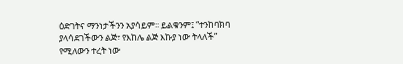ዕድገትና ማንነታችንን አያሳይም፡፡ ይልቁንም፤ “ተንከባክባ ያላሳደገችውን ልጅ፣ የእከሌ ልጅ እኩያ ነው ትላለች” የሚለውን ተረት ነው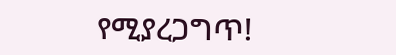የሚያረጋግጥ!